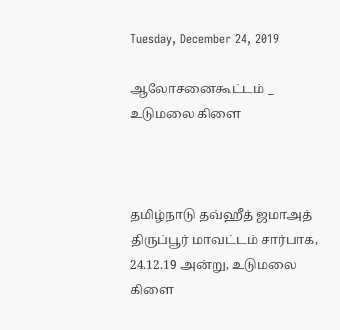Tuesday, December 24, 2019

ஆலோசனைகூட்டம் _ உடுமலை கிளை



தமிழ்நாடு தவ்ஹீத் ஜமாஅத் திருப்பூர் மாவட்டம் சார்பாக, 24.12.19 அன்று, உடுமலை  கிளை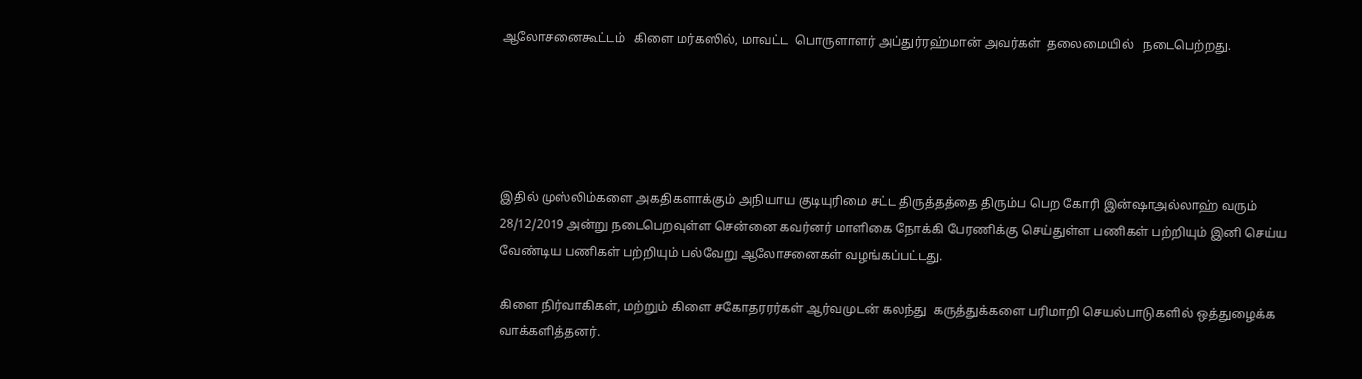ஆலோசனைகூட்டம்   கிளை மர்கஸில், மாவட்ட  பொருளாளர் அப்துர்ரஹ்மான் அவர்கள்  தலைமையில்   நடைபெற்றது.





இதில் முஸ்லிம்களை அகதிகளாக்கும் அநியாய குடியுரிமை சட்ட திருத்தத்தை திரும்ப பெற கோரி இன்ஷாஅல்லாஹ் வரும் 28/12/2019 அன்று நடைபெறவுள்ள சென்னை கவர்னர் மாளிகை நோக்கி பேரணிக்கு செய்துள்ள பணிகள் பற்றியும் இனி செய்ய வேண்டிய பணிகள் பற்றியும் பல்வேறு ஆலோசனைகள் வழங்கப்பட்டது.

கிளை நிர்வாகிகள், மற்றும் கிளை சகோதரரர்கள் ஆர்வமுடன் கலந்து  கருத்துக்களை பரிமாறி செயல்பாடுகளில் ஒத்துழைக்க  வாக்களித்தனர்.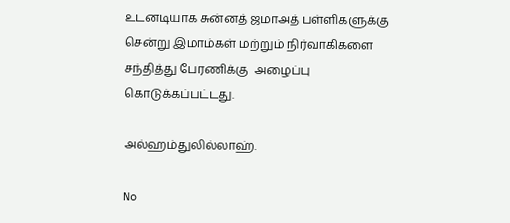உடனடியாக சுன்னத் ஜமாஅத் பள்ளிகளுக்கு சென்று இமாம்கள் மற்றும் நிர்வாகிகளை சந்தித்து பேரணிக்கு  அழைப்பு கொடுக்கப்பட்டது.

அல்ஹம்துலில்லாஹ்.

No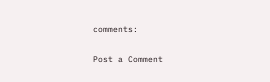comments:

Post a Comment